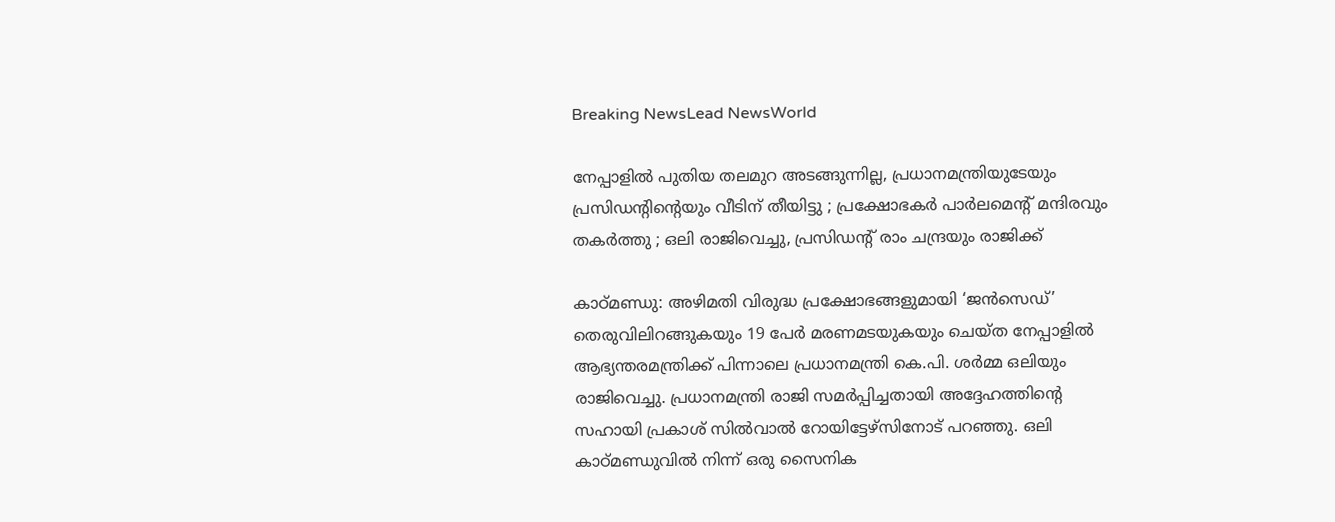Breaking NewsLead NewsWorld

നേപ്പാളില്‍ പുതിയ തലമുറ അടങ്ങുന്നില്ല, പ്രധാനമന്ത്രിയുടേയും പ്രസിഡന്റിന്റെയും വീടിന് തീയിട്ടു ; പ്രക്ഷോഭകര്‍ പാര്‍ലമെന്റ് മന്ദിരവും തകര്‍ത്തു ; ഒലി രാജിവെച്ചു, പ്രസിഡന്റ് രാം ചന്ദ്രയും രാജിക്ക്

കാഠ്മണ്ഡു: അഴിമതി വിരുദ്ധ പ്രക്ഷോഭങ്ങളുമായി ‘ജന്‍സെഡ്’ തെരുവിലിറങ്ങുകയും 19 പേര്‍ മരണമടയുകയും ചെയ്ത നേപ്പാളില്‍ ആഭ്യന്തരമന്ത്രിക്ക് പിന്നാലെ പ്രധാനമന്ത്രി കെ.പി. ശര്‍മ്മ ഒലിയും രാജിവെച്ചു. പ്രധാനമന്ത്രി രാജി സമര്‍പ്പിച്ചതായി അദ്ദേഹത്തിന്റെ സഹായി പ്രകാശ് സില്‍വാല്‍ റോയിട്ടേഴ്‌സിനോട് പറഞ്ഞു. ഒലി കാഠ്മണ്ഡുവില്‍ നിന്ന് ഒരു സൈനിക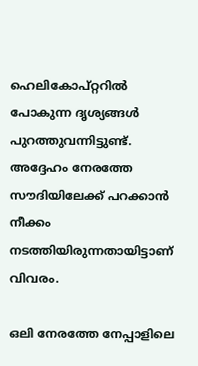ഹെലികോപ്റ്ററില്‍ പോകുന്ന ദൃശ്യങ്ങള്‍ പുറത്തുവന്നിട്ടുണ്ട്. അദ്ദേഹം നേരത്തേ സൗദിയിലേക്ക് പറക്കാന്‍ നീക്കം നടത്തിയിരുന്നതായിട്ടാണ് വിവരം.

ഒലി നേരത്തേ നേപ്പാളിലെ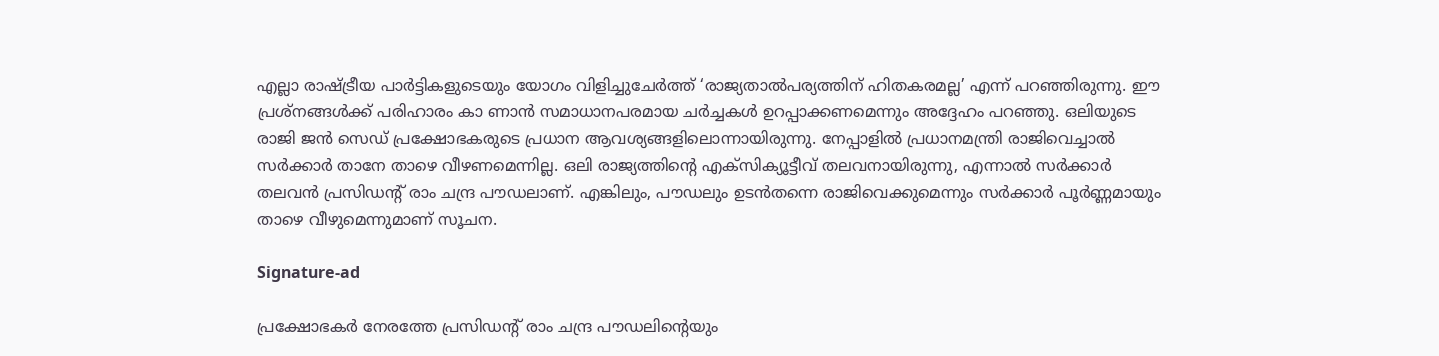എല്ലാ രാഷ്ട്രീയ പാര്‍ട്ടികളുടെയും യോഗം വിളിച്ചുചേര്‍ത്ത് ‘രാജ്യതാല്‍പര്യത്തിന് ഹിതകരമല്ല’ എന്ന് പറഞ്ഞിരുന്നു. ഈ പ്രശ്‌നങ്ങള്‍ക്ക് പരിഹാരം കാ ണാന്‍ സമാധാനപരമായ ചര്‍ച്ചകള്‍ ഉറപ്പാക്കണമെന്നും അദ്ദേഹം പറഞ്ഞു. ഒലിയുടെ രാജി ജന്‍ സെഡ് പ്രക്ഷോഭകരുടെ പ്രധാന ആവശ്യങ്ങളിലൊന്നായിരുന്നു. നേപ്പാളില്‍ പ്രധാനമന്ത്രി രാജിവെച്ചാല്‍ സര്‍ക്കാര്‍ താനേ താഴെ വീഴണമെന്നില്ല. ഒലി രാജ്യത്തിന്റെ എക്‌സിക്യൂട്ടീവ് തലവനായിരുന്നു, എന്നാല്‍ സര്‍ക്കാര്‍ തലവന്‍ പ്രസിഡന്റ് രാം ചന്ദ്ര പൗഡലാണ്. എങ്കിലും, പൗഡലും ഉടന്‍തന്നെ രാജിവെക്കുമെന്നും സര്‍ക്കാര്‍ പൂര്‍ണ്ണമായും താഴെ വീഴുമെന്നുമാണ് സൂചന.

Signature-ad

പ്രക്ഷോഭകര്‍ നേരത്തേ പ്രസിഡന്റ് രാം ചന്ദ്ര പൗഡലിന്റെയും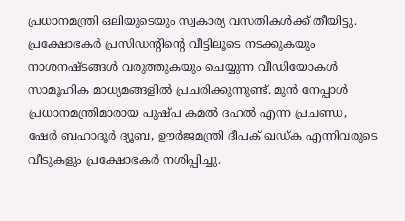പ്രധാനമന്ത്രി ഒലിയുടെയും സ്വകാര്യ വസതികള്‍ക്ക് തീയിട്ടു. പ്രക്ഷോഭകര്‍ പ്രസിഡന്റിന്റെ വീട്ടിലൂടെ നടക്കുകയും നാശനഷ്ടങ്ങള്‍ വരുത്തുകയും ചെയ്യുന്ന വീഡിയോകള്‍ സാമൂഹിക മാധ്യമങ്ങളില്‍ പ്രചരിക്കുന്നുണ്ട്. മുന്‍ നേപ്പാള്‍ പ്രധാനമന്ത്രിമാരായ പുഷ്പ കമല്‍ ദഹല്‍ എന്ന പ്രചണ്ഡ, ഷേര്‍ ബഹാദൂര്‍ ദ്യൂബ, ഊര്‍ജമന്ത്രി ദീപക് ഖഡ്ക എന്നിവരുടെ വീടുകളും പ്രക്ഷോഭകര്‍ നശിപ്പിച്ചു.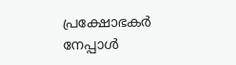പ്രക്ഷോഭകര്‍ നേപ്പാള്‍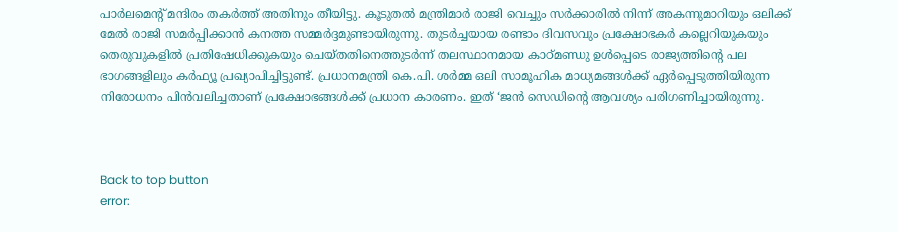പാര്‍ലമെന്റ് മന്ദിരം തകര്‍ത്ത് അതിനും തീയിട്ടു. കൂടുതല്‍ മന്ത്രിമാര്‍ രാജി വെച്ചും സര്‍ക്കാരില്‍ നിന്ന് അകന്നുമാറിയും ഒലിക്ക് മേല്‍ രാജി സമര്‍പ്പിക്കാന്‍ കനത്ത സമ്മര്‍ദ്ദമുണ്ടായിരുന്നു. തുടര്‍ച്ചയായ രണ്ടാം ദിവസവും പ്രക്ഷോഭകര്‍ കല്ലെറിയുകയും തെരുവുകളില്‍ പ്രതിഷേധിക്കുകയും ചെയ്തതിനെത്തുടര്‍ന്ന് തലസ്ഥാനമായ കാഠ്മണ്ഡു ഉള്‍പ്പെടെ രാജ്യത്തിന്റെ പല ഭാഗങ്ങളിലും കര്‍ഫ്യൂ പ്രഖ്യാപിച്ചിട്ടുണ്ട്. പ്രധാനമന്ത്രി കെ.പി. ശര്‍മ്മ ഒലി സാമൂഹിക മാധ്യമങ്ങള്‍ക്ക് ഏര്‍പ്പെടുത്തിയിരുന്ന നിരോധനം പിന്‍വലിച്ചതാണ് പ്രക്ഷോഭങ്ങള്‍ക്ക് പ്രധാന കാരണം. ഇത് ‘ജന്‍ സെഡിന്റെ ആവശ്യം പരിഗണിച്ചായിരുന്നു.



Back to top button
error: